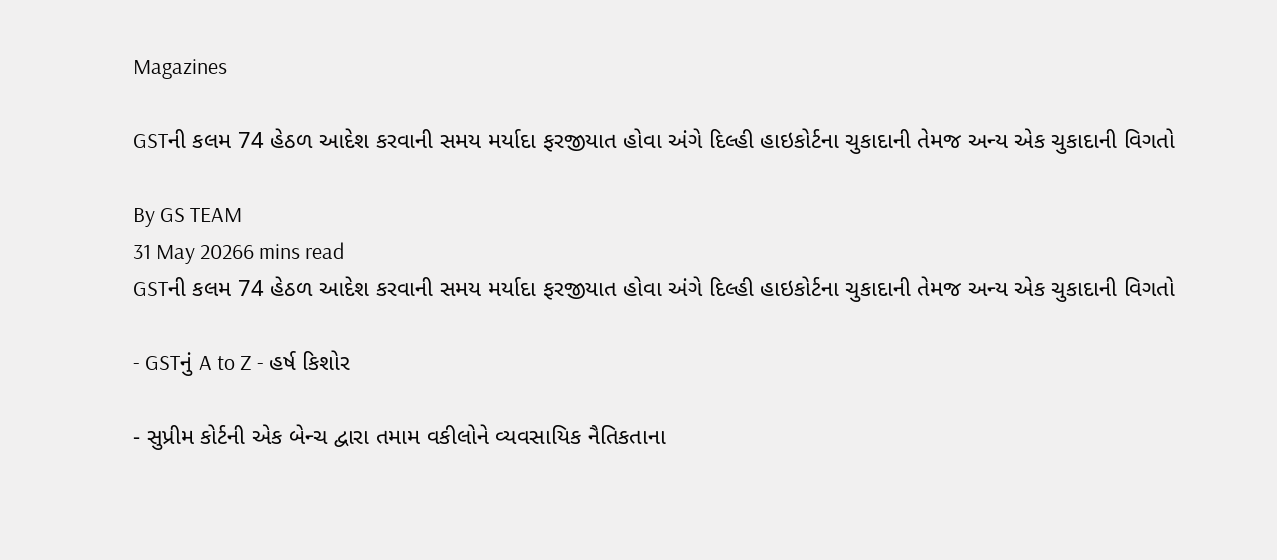Magazines

GSTની કલમ 74 હેઠળ આદેશ કરવાની સમય મર્યાદા ફરજીયાત હોવા અંગે દિલ્હી હાઇકોર્ટના ચુકાદાની તેમજ અન્ય એક ચુકાદાની વિગતો

By GS TEAM
31 May 20266 mins read
GSTની કલમ 74 હેઠળ આદેશ કરવાની સમય મર્યાદા ફરજીયાત હોવા અંગે દિલ્હી હાઇકોર્ટના ચુકાદાની તેમજ અન્ય એક ચુકાદાની વિગતો

- GSTનું A to Z - હર્ષ કિશોર

- સુપ્રીમ કોર્ટની એક બેન્ચ દ્વારા તમામ વકીલોને વ્યવસાયિક નૈતિકતાના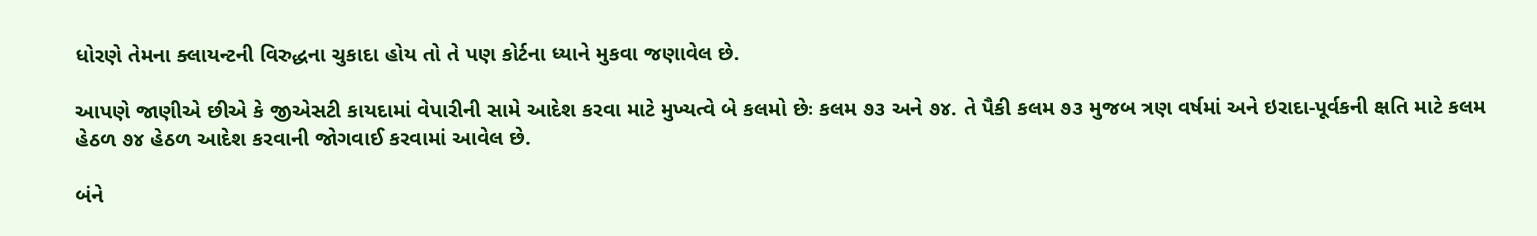ધોરણે તેમના ક્લાયન્ટની વિરુદ્ધના ચુકાદા હોય તો તે પણ કોર્ટના ધ્યાને મુકવા જણાવેલ છે.

આપણે જાણીએ છીએ કે જીએસટી કાયદામાં વેપારીની સામે આદેશ કરવા માટે મુખ્યત્વે બે કલમો છેઃ કલમ ૭૩ અને ૭૪. તે પૈકી કલમ ૭૩ મુજબ ત્રણ વર્ષમાં અને ઇરાદા-પૂર્વકની ક્ષતિ માટે કલમ હેઠળ ૭૪ હેઠળ આદેશ કરવાની જોગવાઈ કરવામાં આવેલ છે.

બંને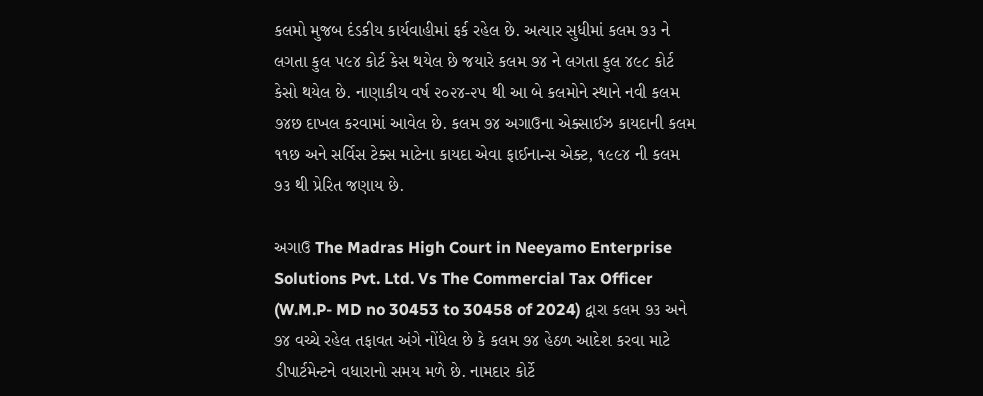કલમો મુજબ દંડકીય કાર્યવાહીમાં ફર્ક રહેલ છે. અત્યાર સુધીમાં કલમ ૭૩ ને લગતા કુલ ૫૯૪ કોર્ટ કેસ થયેલ છે જયારે કલમ ૭૪ ને લગતા કુલ ૪૯૮ કોર્ટ કેસો થયેલ છે. નાણાકીય વર્ષ ૨૦૨૪-૨૫ થી આ બે કલમોને સ્થાને નવી કલમ ૭૪છ દાખલ કરવામાં આવેલ છે. કલમ ૭૪ અગાઉના એક્સાઈઝ કાયદાની કલમ ૧૧છ અને સર્વિસ ટેક્સ માટેના કાયદા એવા ફાઈનાન્સ એક્ટ, ૧૯૯૪ ની કલમ ૭૩ થી પ્રેરિત જણાય છે.

અગાઉ The Madras High Court in Neeyamo Enterprise Solutions Pvt. Ltd. Vs The Commercial Tax Officer (W.M.P- MD no 30453 to 30458 of 2024) દ્વારા કલમ ૭૩ અને ૭૪ વચ્ચે રહેલ તફાવત અંગે નોંધેલ છે કે કલમ ૭૪ હેઠળ આદેશ કરવા માટે ડીપાર્ટમેન્ટને વધારાનો સમય મળે છે. નામદાર કોર્ટે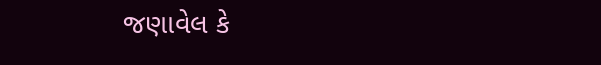જણાવેલ કે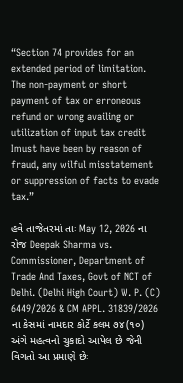“Section 74 provides for an extended period of limitation. The non-payment or short payment of tax or erroneous refund or wrong availing or utilization of input tax credit Imust have been by reason of fraud, any wilful misstatement or suppression of facts to evade tax.”

હવે તાજેતરમાં તાઃ May 12, 2026 ના રોજ Deepak Sharma vs. Commissioner, Department of Trade And Taxes, Govt of NCT of Delhi. (Delhi High Court) W. P. (C) 6449/2026 & CM APPL. 31839/2026 ના કેસમાં નામદાર કોર્ટે કલમ ૭૪(૧૦) અંગે મહત્વનો ચુકાદો આપેલ છે જેની વિગતો આ પ્રમાણે છેઃ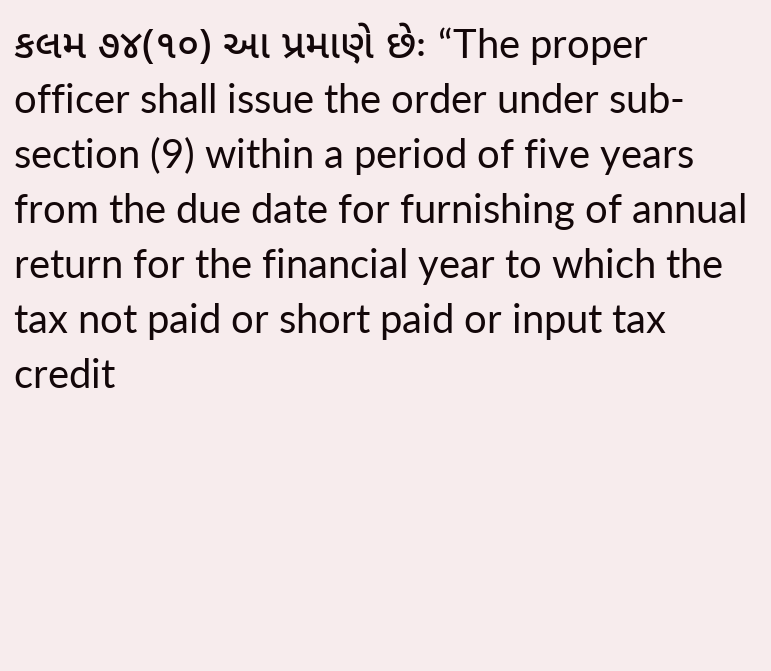કલમ ૭૪(૧૦) આ પ્રમાણે છેઃ “The proper officer shall issue the order under sub-section (9) within a period of five years from the due date for furnishing of annual return for the financial year to which the tax not paid or short paid or input tax credit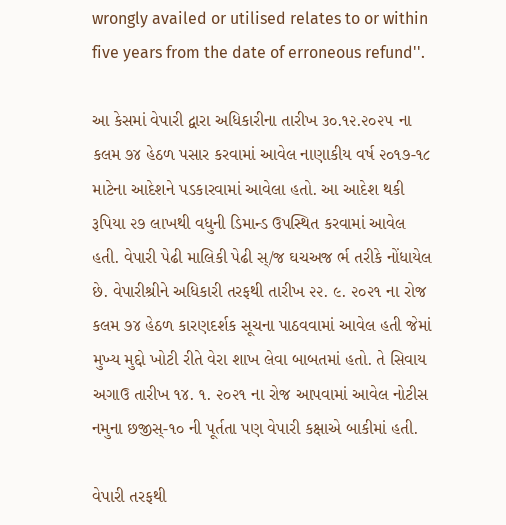wrongly availed or utilised relates to or within five years from the date of erroneous refund''.

આ કેસમાં વેપારી દ્વારા અધિકારીના તારીખ ૩૦.૧૨.૨૦૨૫ ના કલમ ૭૪ હેઠળ પસાર કરવામાં આવેલ નાણાકીય વર્ષ ૨૦૧૭-૧૮ માટેના આદેશને પડકારવામાં આવેલા હતો. આ આદેશ થકી રૂપિયા ૨૭ લાખથી વધુની ડિમાન્ડ ઉપસ્થિત કરવામાં આવેલ હતી. વેપારી પેઢી માલિકી પેઢી સ્/જ ઘચઅજ ર્ભ તરીકે નોંધાયેલ છે. વેપારીશ્રીને અધિકારી તરફથી તારીખ ૨૨. ૯. ૨૦૨૧ ના રોજ કલમ ૭૪ હેઠળ કારણદર્શક સૂચના પાઠવવામાં આવેલ હતી જેમાં મુખ્ય મુદ્દો ખોટી રીતે વેરા શાખ લેવા બાબતમાં હતો. તે સિવાય અગાઉ તારીખ ૧૪. ૧. ૨૦૨૧ ના રોજ આપવામાં આવેલ નોટીસ નમુના છજીસ્-૧૦ ની પૂર્તતા પણ વેપારી કક્ષાએ બાકીમાં હતી.

વેપારી તરફથી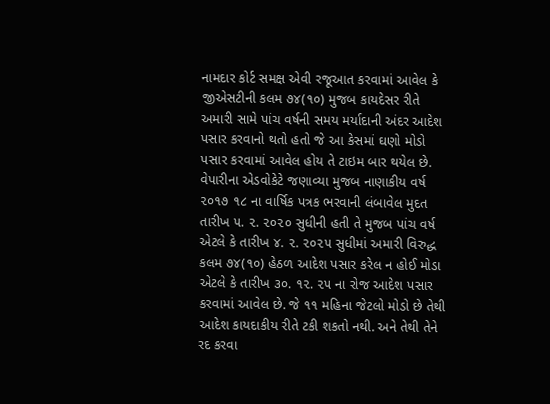નામદાર કોર્ટ સમક્ષ એવી રજૂઆત કરવામાં આવેલ કે જીએસટીની કલમ ૭૪(૧૦) મુજબ કાયદેસર રીતે અમારી સામે પાંચ વર્ષની સમય મર્યાદાની અંદર આદેશ પસાર કરવાનો થતો હતો જે આ કેસમાં ઘણો મોડો પસાર કરવામાં આવેલ હોય તે ટાઇમ બાર થયેલ છે. વેપારીના એડવોકેટે જણાવ્યા મુજબ નાણાકીય વર્ષ ૨૦૧૭ ૧૮ ના વાર્ષિક પત્રક ભરવાની લંબાવેલ મુદત તારીખ ૫. ૨. ૨૦૨૦ સુધીની હતી તે મુજબ પાંચ વર્ષ એટલે કે તારીખ ૪. ૨. ૨૦૨૫ સુધીમાં અમારી વિરુદ્ધ કલમ ૭૪(૧૦) હેઠળ આદેશ પસાર કરેલ ન હોઈ મોડા એટલે કે તારીખ ૩૦. ૧૨. ૨૫ ના રોજ આદેશ પસાર કરવામાં આવેલ છે. જે ૧૧ મહિના જેટલો મોડો છે તેથી આદેશ કાયદાકીય રીતે ટકી શકતો નથી. અને તેથી તેને રદ કરવા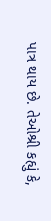પાત્ર થાય છે. તેઓશ્રી કહ્યું કે,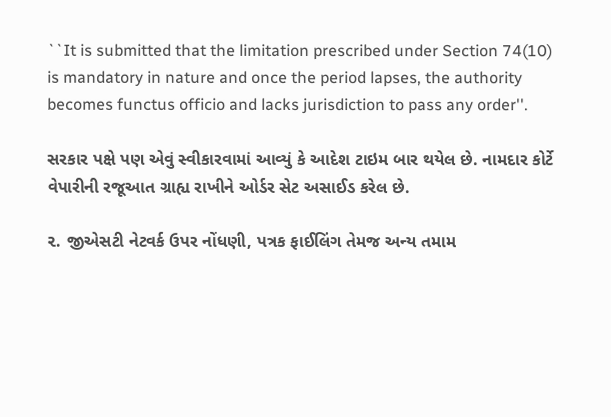``It is submitted that the limitation prescribed under Section 74(10) is mandatory in nature and once the period lapses, the authority becomes functus officio and lacks jurisdiction to pass any order''.

સરકાર પક્ષે પણ એવું સ્વીકારવામાં આવ્યું કે આદેશ ટાઇમ બાર થયેલ છે. નામદાર કોર્ટે વેપારીની રજૂઆત ગ્રાહ્ય રાખીને ઓર્ડર સેટ અસાઈડ કરેલ છે.

૨. જીએસટી નેટવર્ક ઉપર નોંધણી, પત્રક ફાઈલિંગ તેમજ અન્ય તમામ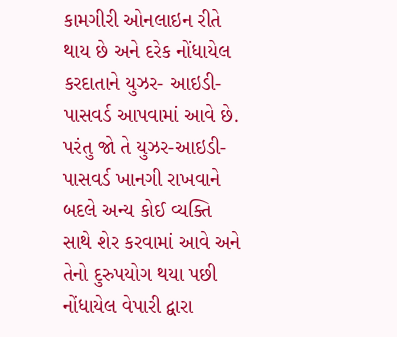કામગીરી ઓનલાઇન રીતે થાય છે અને દરેક નોંધાયેલ કરદાતાને યુઝર- આઇડી- પાસવર્ડ આપવામાં આવે છે. પરંતુ જો તે યુઝર-આઇડી-પાસવર્ડ ખાનગી રાખવાને બદલે અન્ય કોઈ વ્યક્તિ સાથે શેર કરવામાં આવે અને તેનો દુરુપયોગ થયા પછી નોંધાયેલ વેપારી દ્વારા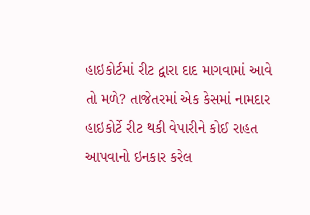હાઇકોર્ટમાં રીટ દ્વારા દાદ માગવામાં આવે તો મળે? તાજેતરમાં એક કેસમાં નામદાર હાઇકોર્ટે રીટ થકી વેપારીને કોઈ રાહત આપવાનો ઇનકાર કરેલ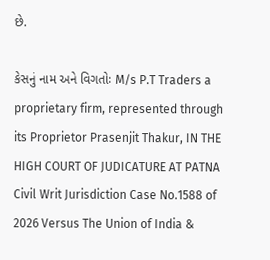છે.

કેસનું નામ અને વિગતોઃ M/s P.T Traders a proprietary firm, represented through its Proprietor Prasenjit Thakur, IN THE HIGH COURT OF JUDICATURE AT PATNA Civil Writ Jurisdiction Case No.1588 of 2026 Versus The Union of India &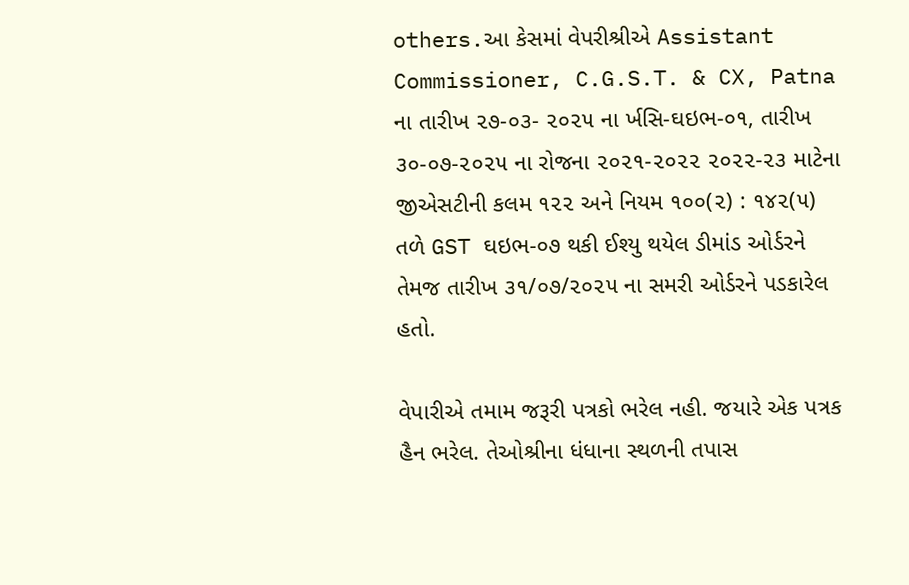others.આ કેસમાં વેપરીશ્રીએ Assistant Commissioner, C.G.S.T. & CX, Patna ના તારીખ ૨૭-૦૩- ૨૦૨૫ ના ર્ખસિ-ઘઇભ-૦૧, તારીખ ૩૦-૦૭-૨૦૨૫ ના રોજના ૨૦૨૧-૨૦૨૨ ૨૦૨૨-૨૩ માટેના જીએસટીની કલમ ૧૨૨ અને નિયમ ૧૦૦(૨) : ૧૪૨(૫) તળે GST ઘઇભ-૦૭ થકી ઈશ્યુ થયેલ ડીમાંડ ઓર્ડરને તેમજ તારીખ ૩૧/૦૭/૨૦૨૫ ના સમરી ઓર્ડરને પડકારેલ હતો.

વેપારીએ તમામ જરૂરી પત્રકો ભરેલ નહી. જયારે એક પત્રક હૈન ભરેલ. તેઓશ્રીના ધંધાના સ્થળની તપાસ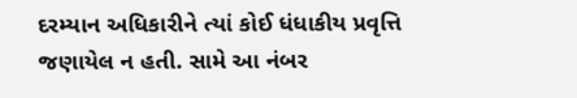દરમ્યાન અધિકારીને ત્યાં કોઈ ધંધાકીય પ્રવૃત્તિ જણાયેલ ન હતી. સામે આ નંબર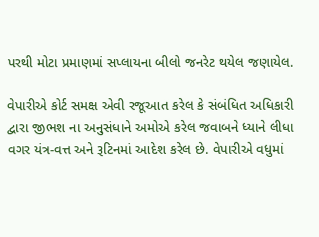પરથી મોટા પ્રમાણમાં સપ્લાયના બીલો જનરેટ થયેલ જણાયેલ.

વેપારીએ કોર્ટ સમક્ષ એવી રજૂઆત કરેલ કે સંબંધિત અધિકારી દ્વારા જીભશ ના અનુસંધાને અમોએ કરેલ જવાબને ધ્યાને લીધા વગર યંત્ર-વત્ત અને રૂટિનમાં આદેશ કરેલ છે. વેપારીએ વધુમાં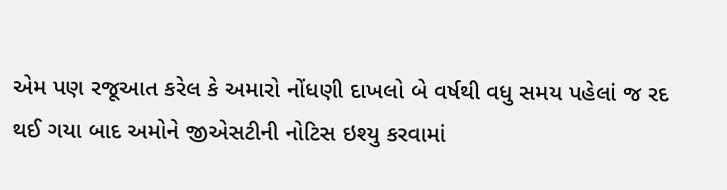એમ પણ રજૂઆત કરેલ કે અમારો નોંધણી દાખલો બે વર્ષથી વધુ સમય પહેલાં જ રદ થઈ ગયા બાદ અમોને જીએસટીની નોટિસ ઇશ્યુ કરવામાં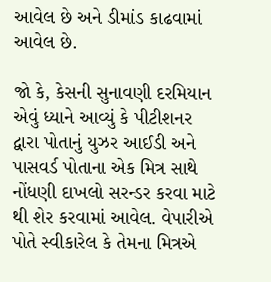આવેલ છે અને ડીમાંડ કાઢવામાં આવેલ છે.

જો કે, કેસની સુનાવણી દરમિયાન એવું ધ્યાને આવ્યું કે પીટીશનર દ્વારા પોતાનું યુઝર આઈડી અને પાસવર્ડ પોતાના એક મિત્ર સાથે નોંધણી દાખલો સરન્ડર કરવા માટે થી શેર કરવામાં આવેલ. વેપારીએ પોતે સ્વીકારેલ કે તેમના મિત્રએ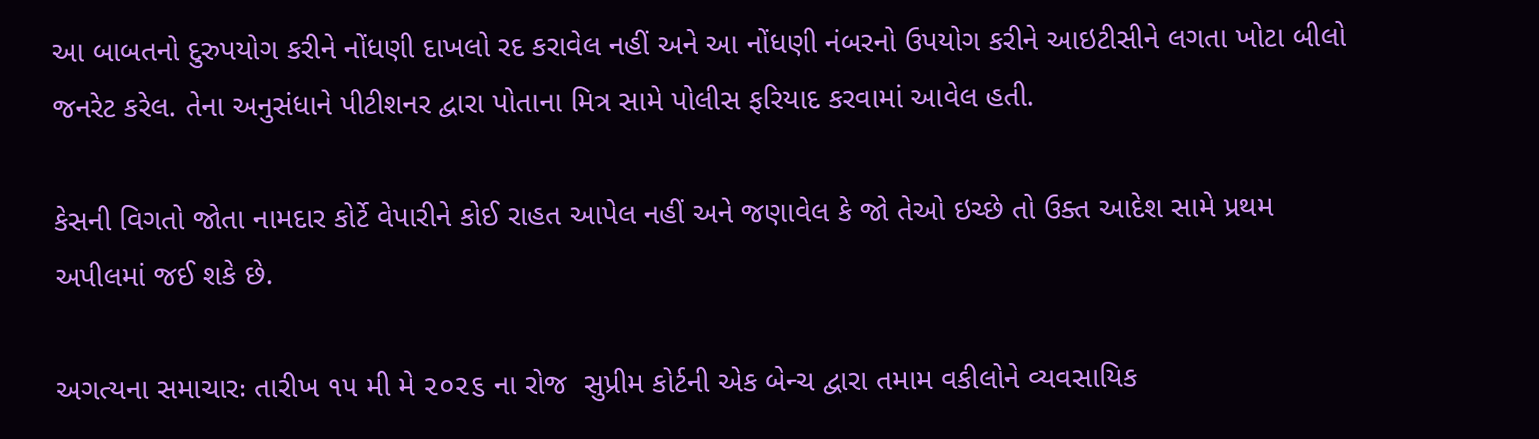આ બાબતનો દુરુપયોગ કરીને નોંધણી દાખલો રદ કરાવેલ નહીં અને આ નોંધણી નંબરનો ઉપયોગ કરીને આઇટીસીને લગતા ખોટા બીલો જનરેટ કરેલ. તેના અનુસંધાને પીટીશનર દ્વારા પોતાના મિત્ર સામે પોલીસ ફરિયાદ કરવામાં આવેલ હતી.

કેસની વિગતો જોતા નામદાર કોર્ટે વેપારીને કોઈ રાહત આપેલ નહીં અને જણાવેલ કે જો તેઓ ઇચ્છે તો ઉક્ત આદેશ સામે પ્રથમ અપીલમાં જઈ શકે છે.

અગત્યના સમાચારઃ તારીખ ૧૫ મી મે ૨૦૨૬ ના રોજ  સુપ્રીમ કોર્ટની એક બેન્ચ દ્વારા તમામ વકીલોને વ્યવસાયિક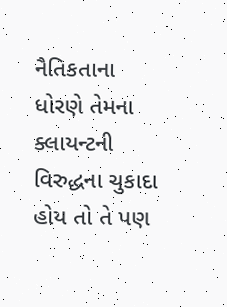નૈતિકતાના ધોરણે તેમના ક્લાયન્ટની વિરુદ્ધના ચુકાદા હોય તો તે પણ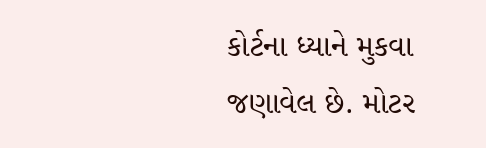કોર્ટના ધ્યાને મુકવા જણાવેલ છે. મોટર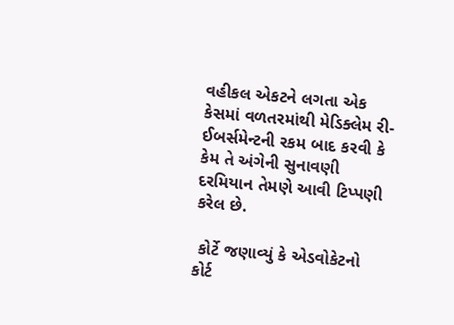વહીકલ એકટને લગતા એક કેસમાં વળતરમાંથી મેડિક્લેમ રી-ઈબર્સમેન્ટની રકમ બાદ કરવી કે કેમ તે અંગેની સુનાવણી દરમિયાન તેમણે આવી ટિપ્પણી કરેલ છે.

 કોર્ટે જણાવ્યું કે એડવોકેટનો કોર્ટ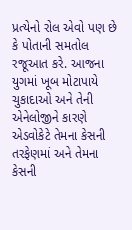પ્રત્યેનો રોલ એવો પણ છે કે પોતાની સમતોલ રજૂઆત કરે. આજના યુગમાં ખૂબ મોટાપાયે ચુકાદાઓ અને તેની એનેલોજીને કારણે એડવોકેટે તેમના કેસની તરફેણમાં અને તેમના કેસની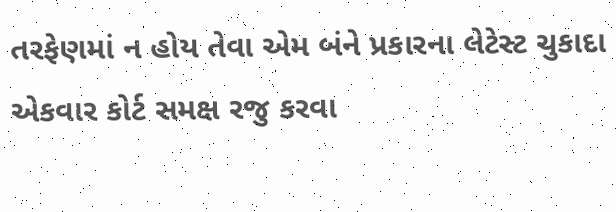તરફેણમાં ન હોય તેવા એમ બંને પ્રકારના લેટેસ્ટ ચુકાદા એકવાર કોર્ટ સમક્ષ રજુ કરવા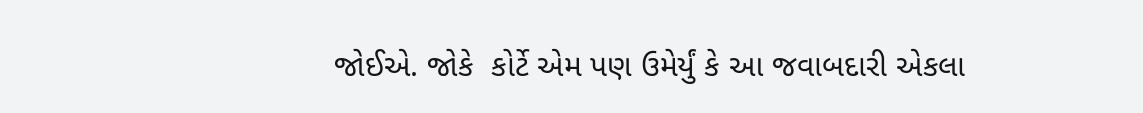જોઈએ. જોકે  કોર્ટે એમ પણ ઉમેર્યું કે આ જવાબદારી એકલા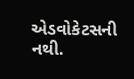એડવોકેટસની નથી.